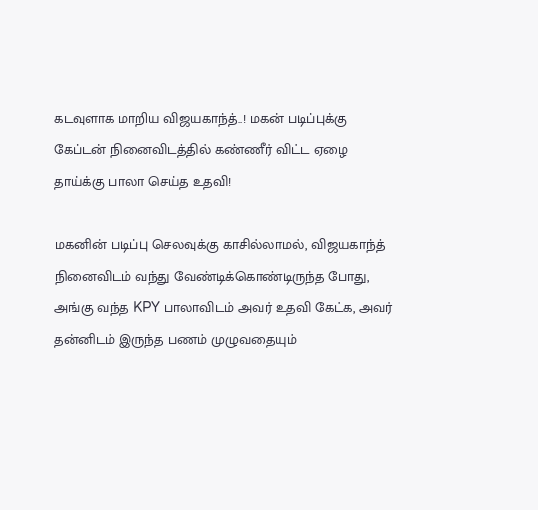கடவுளாக மாறிய விஜயகாந்த்..! மகன் படிப்புக்கு கேப்டன் நினைவிடத்தில் கண்ணீர் விட்ட ஏழை தாய்க்கு பாலா செய்த உதவி!

மகனின் படிப்பு செலவுக்கு காசில்லாமல், விஜயகாந்த் நினைவிடம் வந்து வேண்டிக்கொண்டிருந்த போது, அங்கு வந்த KPY பாலாவிடம் அவர் உதவி கேட்க, அவர் தன்னிடம் இருந்த பணம் முழுவதையும்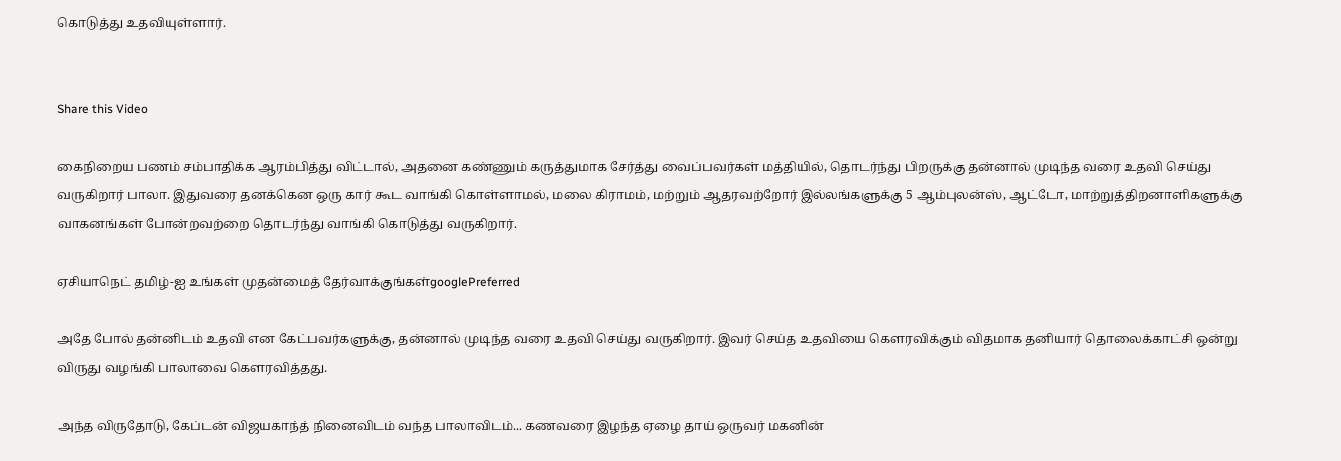கொடுத்து உதவியுள்ளார்.


Share this Video

கைநிறைய பணம் சம்பாதிக்க ஆரம்பித்து விட்டால், அதனை கண்ணும் கருத்துமாக சேர்த்து வைப்பவர்கள் மத்தியில், தொடர்ந்து பிறருக்கு தன்னால் முடிந்த வரை உதவி செய்து வருகிறார் பாலா. இதுவரை தனக்கென ஒரு கார் கூட வாங்கி கொள்ளாமல், மலை கிராமம், மற்றும் ஆதரவற்றோர் இல்லங்களுக்கு 5 ஆம்புலன்ஸ், ஆட்டோ, மாற்றுத்திறனாளிகளுக்கு வாகனங்கள் போன்றவற்றை தொடர்ந்து வாங்கி கொடுத்து வருகிறார்.

ஏசியாநெட் தமிழ்-ஐ உங்கள் முதன்மைத் தேர்வாக்குங்கள்googlePreferred

அதே போல் தன்னிடம் உதவி என கேட்பவர்களுக்கு, தன்னால் முடிந்த வரை உதவி செய்து வருகிறார். இவர் செய்த உதவியை கௌரவிக்கும் விதமாக தனியார் தொலைக்காட்சி ஒன்று விருது வழங்கி பாலாவை கௌரவித்தது.

அந்த விருதோடு, கேப்டன் விஜயகாந்த் நினைவிடம் வந்த பாலாவிடம்... கணவரை இழந்த ஏழை தாய் ஒருவர் மகனின்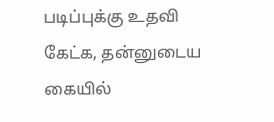படிப்புக்கு உதவி கேட்க, தன்னுடைய கையில்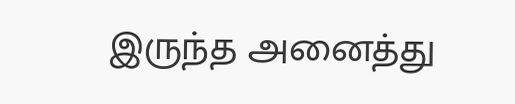இருந்த அனைத்து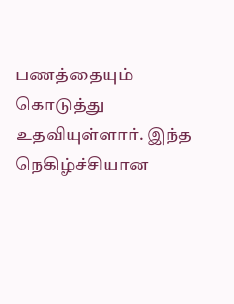பணத்தையும் கொடுத்து உதவியுள்ளார். இந்த நெகிழ்ச்சியான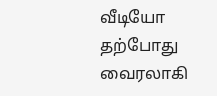வீடியோ தற்போது வைரலாகி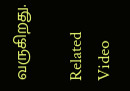வருகிறது.

Related Video